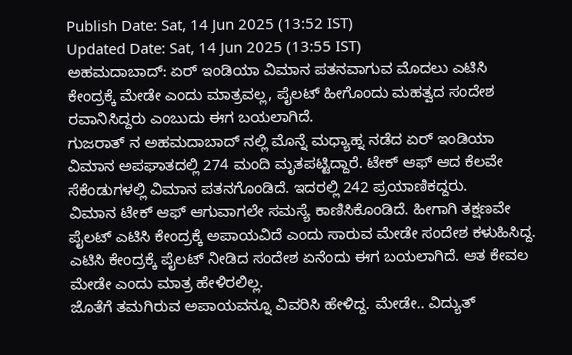Publish Date: Sat, 14 Jun 2025 (13:52 IST)
Updated Date: Sat, 14 Jun 2025 (13:55 IST)
ಅಹಮದಾಬಾದ್: ಏರ್ ಇಂಡಿಯಾ ವಿಮಾನ ಪತನವಾಗುವ ಮೊದಲು ಎಟಿಸಿ ಕೇಂದ್ರಕ್ಕೆ ಮೇಡೇ ಎಂದು ಮಾತ್ರವಲ್ಲ, ಪೈಲಟ್ ಹೀಗೊಂದು ಮಹತ್ವದ ಸಂದೇಶ ರವಾನಿಸಿದ್ದರು ಎಂಬುದು ಈಗ ಬಯಲಾಗಿದೆ.
ಗುಜರಾತ್ ನ ಅಹಮದಾಬಾದ್ ನಲ್ಲಿ ಮೊನ್ನೆ ಮಧ್ಯಾಹ್ನ ನಡೆದ ಏರ್ ಇಂಡಿಯಾ ವಿಮಾನ ಅಪಘಾತದಲ್ಲಿ 274 ಮಂದಿ ಮೃತಪಟ್ಟಿದ್ದಾರೆ. ಟೇಕ್ ಆಫ್ ಆದ ಕೆಲವೇ ಸೆಕೆಂಡುಗಳಲ್ಲಿ ವಿಮಾನ ಪತನಗೊಂಡಿದೆ. ಇದರಲ್ಲಿ 242 ಪ್ರಯಾಣಿಕದ್ದರು.
ವಿಮಾನ ಟೇಕ್ ಆಫ್ ಆಗುವಾಗಲೇ ಸಮಸ್ಯೆ ಕಾಣಿಸಿಕೊಂಡಿದೆ. ಹೀಗಾಗಿ ತಕ್ಷಣವೇ ಪೈಲಟ್ ಎಟಿಸಿ ಕೇಂದ್ರಕ್ಕೆ ಅಪಾಯವಿದೆ ಎಂದು ಸಾರುವ ಮೇಡೇ ಸಂದೇಶ ಕಳುಹಿಸಿದ್ದ. ಎಟಿಸಿ ಕೇಂದ್ರಕ್ಕೆ ಪೈಲಟ್ ನೀಡಿದ ಸಂದೇಶ ಏನೆಂದು ಈಗ ಬಯಲಾಗಿದೆ. ಆತ ಕೇವಲ ಮೇಡೇ ಎಂದು ಮಾತ್ರ ಹೇಳಿರಲಿಲ್ಲ.
ಜೊತೆಗೆ ತಮಗಿರುವ ಅಪಾಯವನ್ನೂ ವಿವರಿಸಿ ಹೇಳಿದ್ದ. ಮೇಡೇ.. ವಿದ್ಯುತ್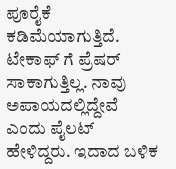ಪೂರೈಕೆ ಕಡಿಮೆಯಾಗುತ್ತಿದೆ. ಟೇಕಾಫ್ ಗೆ ಪ್ರೆಷರ್ ಸಾಕಾಗುತ್ತಿಲ್ಲ. ನಾವು ಅಪಾಯದಲ್ಲಿದ್ದೇವೆ ಎಂದು ಪೈಲಟ್ ಹೇಳಿದ್ದರು. ಇದಾದ ಬಳಿಕ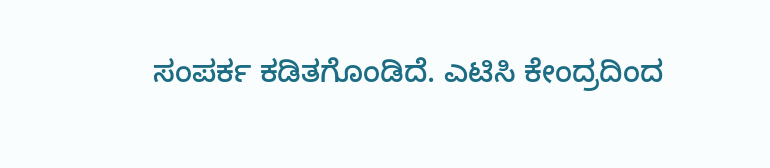ಸಂಪರ್ಕ ಕಡಿತಗೊಂಡಿದೆ. ಎಟಿಸಿ ಕೇಂದ್ರದಿಂದ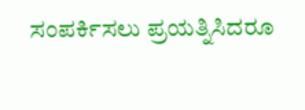ಸಂಪರ್ಕಿಸಲು ಪ್ರಯತ್ನಿಸಿದರೂ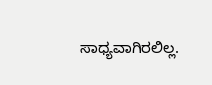ಸಾಧ್ಯವಾಗಿರಲಿಲ್ಲ.